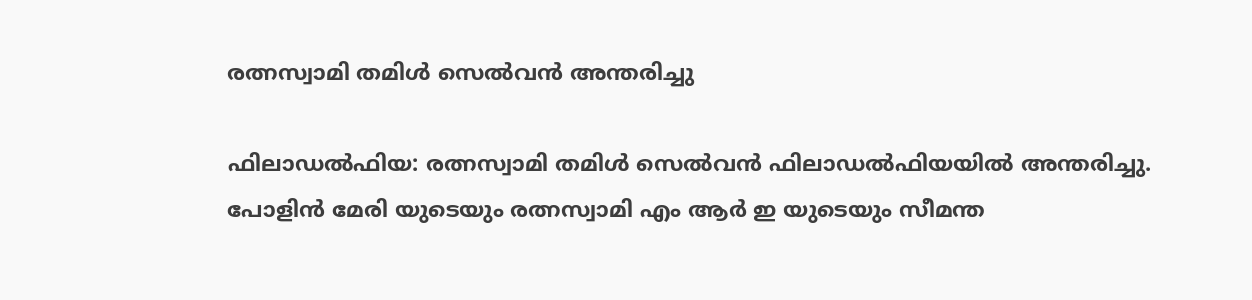രത്നസ്വാമി തമിൾ സെൽവൻ അന്തരിച്ചു

ഫിലാഡൽഫിയ: രത്നസ്വാമി തമിൾ സെൽവൻ ഫിലാഡൽഫിയയിൽ അന്തരിച്ചു. പോളിൻ മേരി യുടെയും രത്നസ്വാമി എം ആർ ഇ യുടെയും സീമന്ത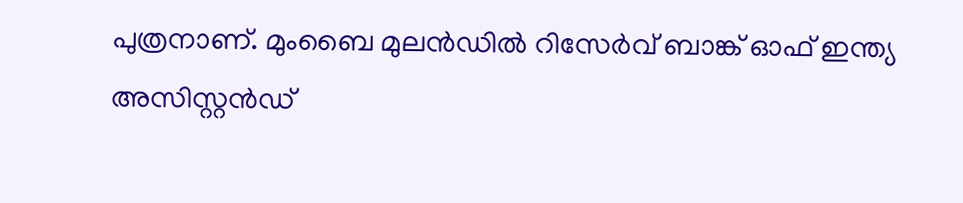പുത്രനാണ്. മുംബൈ മുലൻഡിൽ റിസേർവ് ബാങ്ക് ഓഫ് ഇന്ത്യ അസിസ്റ്റൻഡ്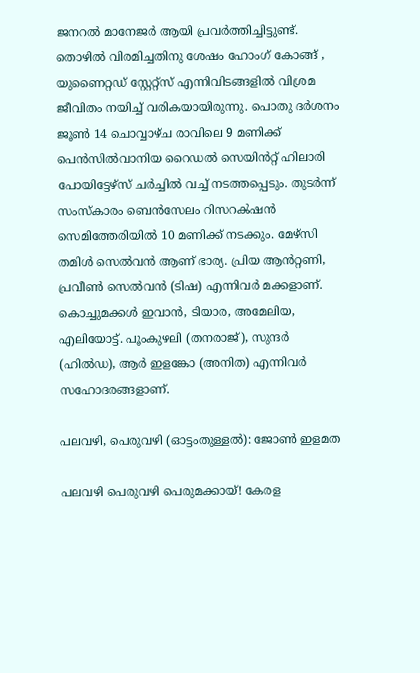ജനറൽ മാനേജർ ആയി പ്രവർത്തിച്ചിട്ടുണ്ട്. തൊഴിൽ വിരമിച്ചതിനു ശേഷം ഹോംഗ് കോങ്ങ് , യുണൈറ്റഡ് സ്റ്റേറ്റ്സ് എന്നിവിടങ്ങളിൽ വിശ്രമ ജീവിതം നയിച്ച് വരികയായിരുന്നു. പൊതു ദർശനം ജൂൺ 14 ചൊവ്വാഴ്ച രാവിലെ 9 മണിക്ക് പെൻസിൽവാനിയ റൈഡൽ സെയിൻറ്റ് ഹിലാരി പോയിട്ടേഴ്‌സ് ചർച്ചിൽ വച്ച് നടത്തപ്പെടും. തുടർന്ന് സംസ്കാരം ബെൻസേലം റിസറൿഷൻ സെമിത്തേരിയിൽ 10 മണിക്ക് നടക്കും. മേഴ്‌സി തമിൾ സെൽവൻ ആണ് ഭാര്യ. പ്രിയ ആൻറ്റണി, പ്രവീൺ സെൽവൻ (ടിഷ) എന്നിവർ മക്കളാണ്. കൊച്ചുമക്കൾ ഇവാൻ, ടിയാര, അമേലിയ, എലിയോട്ട്. പൂംകുഴലി (തനരാജ്), സുന്ദർ (ഹിൽഡ), ആർ ഇളങ്കോ (അനിത) എന്നിവർ സഹോദരങ്ങളാണ്.

പലവഴി, പെരുവഴി (ഓട്ടംതുള്ളല്‍): ജോണ്‍ ഇളമത

പലവഴി പെരുവഴി പെരുമക്കായ്! കേരള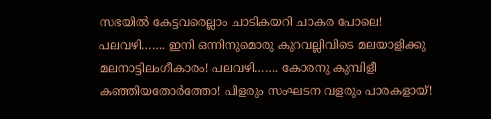സഭയില്‍ കേട്ടവരെല്ലാം ചാടികയറി ചാകര പോലെ! പലവഴി……. ഇനി ഒന്നിനുമൊരു കുറവല്ലിവിടെ മലയാളിക്കു മലനാട്ടിലംഗീകാരം! പലവഴി……. കോരനു കുമ്പിളീ കഞ്ഞിയതോര്‍ത്തോ! പിളരും സംഘടന വളരും പാരകളായ്!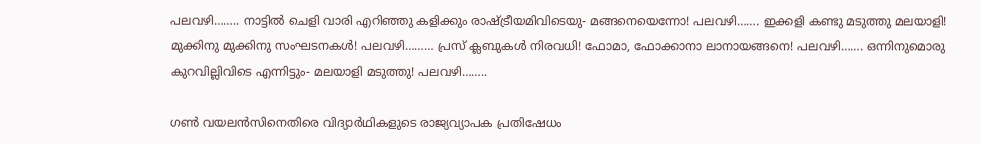പലവഴി…….. നാട്ടില്‍ ചെളി വാരി എറിഞ്ഞു കളിക്കും രാഷ്ട്രീയമിവിടെയു- മങ്ങനെയെന്നോ! പലവഴി……. ഇക്കളി കണ്ടു മടുത്തു മലയാളി! മുക്കിനു മുക്കിനു സംഘടനകള്‍! പലവഴി……… പ്രസ്‌ ക്ലബുകള്‍ നിരവധി! ഫോമാ, ഫോക്കാനാ ലാനായങ്ങനെ! പലവഴി……. ഒന്നിനുമൊരു കുറവില്ലിവിടെ എന്നിട്ടും- മലയാളി മടുത്തു! പലവഴി……..

ഗണ്‍ വയലന്‍സിനെതിരെ വിദ്യാര്‍ഥികളുടെ രാജ്യവ്യാപക പ്രതിഷേധം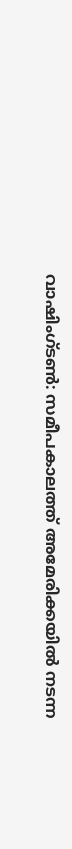വാഷിംഗ്ടണ്‍: സമീപകാലത്ത് അമേരിക്കയില്‍ നടന്ന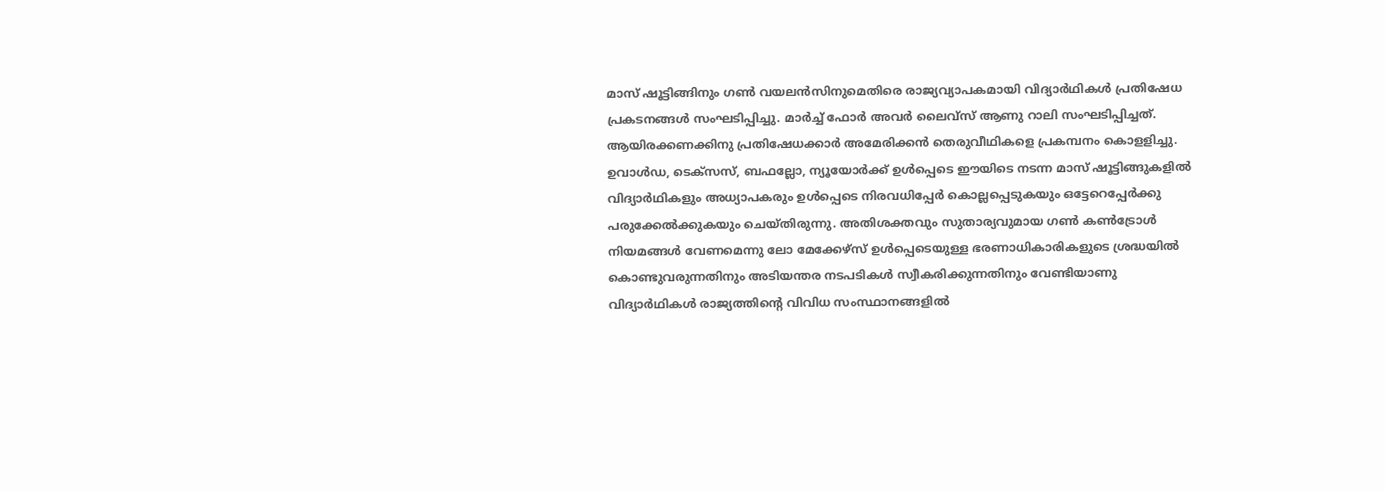മാസ് ഷൂട്ടിങ്ങിനും ഗണ്‍ വയലന്‍സിനുമെതിരെ രാജ്യവ്യാപകമായി വിദ്യാര്‍ഥികള്‍ പ്രതിഷേധ പ്രകടനങ്ങള്‍ സംഘടിപ്പിച്ചു. മാര്‍ച്ച് ഫോര്‍ അവര്‍ ലൈവ്‌സ് ആണു റാലി സംഘടിപ്പിച്ചത്. ആയിരക്കണക്കിനു പ്രതിഷേധക്കാര്‍ അമേരിക്കന്‍ തെരുവീഥികളെ പ്രകമ്പനം കൊളളിച്ചു. ഉവാള്‍ഡ, ടെക്‌സസ്, ബഫല്ലോ, ന്യൂയോര്‍ക്ക് ഉള്‍പ്പെടെ ഈയിടെ നടന്ന മാസ് ഷൂട്ടിങ്ങുകളില്‍ വിദ്യാര്‍ഥികളും അധ്യാപകരും ഉള്‍പ്പെടെ നിരവധിപ്പേര്‍ കൊല്ലപ്പെടുകയും ഒട്ടേറെപ്പേര്‍ക്കു പരുക്കേല്‍ക്കുകയും ചെയ്തിരുന്നു. അതിശക്തവും സുതാര്യവുമായ ഗണ്‍ കണ്‍ട്രോള്‍ നിയമങ്ങള്‍ വേണമെന്നു ലോ മേക്കേഴ്‌സ് ഉള്‍പ്പെടെയുള്ള ഭരണാധികാരികളുടെ ശ്രദ്ധയില്‍ കൊണ്ടുവരുന്നതിനും അടിയന്തര നടപടികള്‍ സ്വീകരിക്കുന്നതിനും വേണ്ടിയാണു വിദ്യാര്‍ഥികള്‍ രാജ്യത്തിന്റെ വിവിധ സംസ്ഥാനങ്ങളില്‍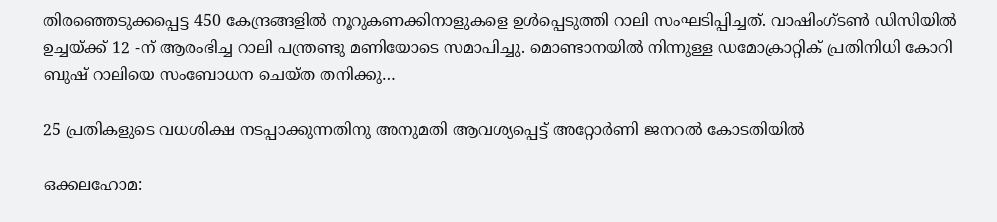തിരഞ്ഞെടുക്കപ്പെട്ട 450 കേന്ദ്രങ്ങളില്‍ നൂറുകണക്കിനാളുകളെ ഉള്‍പ്പെടുത്തി റാലി സംഘടിപ്പിച്ചത്. വാഷിംഗ്ടണ്‍ ഡിസിയില്‍ ഉച്ചയ്ക്ക് 12 -ന് ആരംഭിച്ച റാലി പന്ത്രണ്ടു മണിയോടെ സമാപിച്ചു. മൊണ്ടാനയില്‍ നിന്നുള്ള ഡമോക്രാറ്റിക് പ്രതിനിധി കോറി ബുഷ് റാലിയെ സംബോധന ചെയ്ത തനിക്കു…

25 പ്രതികളുടെ വധശിക്ഷ നടപ്പാക്കുന്നതിനു അനുമതി ആവശ്യപ്പെട്ട് അറ്റോർണി ജനറൽ കോടതിയിൽ

ഒക്കലഹോമ: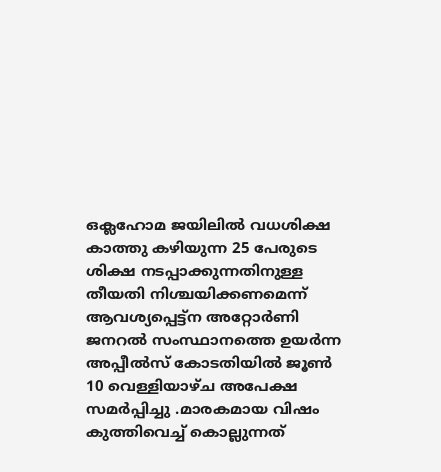ഒക്ലഹോമ ജയിലിൽ വധശിക്ഷ കാത്തു കഴിയുന്ന 25 പേരുടെ ശിക്ഷ നടപ്പാക്കുന്നതിനുള്ള തീയതി നിശ്ചയിക്കണമെന്ന് ആവശ്യപ്പെട്ട്ന അറ്റോർണി ജനറൽ സംസ്ഥാനത്തെ ഉയർന്ന അപ്പീൽസ് കോടതിയിൽ ജൂൺ 10 വെള്ളിയാഴ്ച അപേക്ഷ സമർപ്പിച്ചു .മാരകമായ വിഷം കുത്തിവെച്ച് കൊല്ലുന്നത്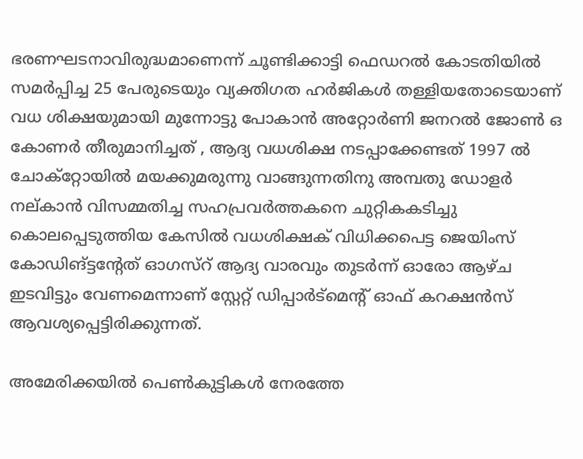ഭരണഘടനാവിരുദ്ധമാണെന്ന് ചൂണ്ടിക്കാട്ടി ഫെഡറൽ കോടതിയിൽ സമർപ്പിച്ച 25 പേരുടെയും വ്യക്തിഗത ഹർജികൾ തള്ളിയതോടെയാണ് വധ ശിക്ഷയുമായി മുന്നോട്ടു പോകാൻ അറ്റോർണി ജനറൽ ജോൺ ഒ കോണർ തീരുമാനിച്ചത് , ആദ്യ വധശിക്ഷ നടപ്പാക്കേണ്ടത് 1997 ൽ ചോക്റ്റോയിൽ മയക്കുമരുന്നു വാങ്ങുന്നതിനു അമ്പതു ഡോളർ നല്കാൻ വിസമ്മതിച്ച സഹപ്രവർത്തകനെ ചുറ്റികകടിച്ചു കൊലപ്പെടുത്തിയ കേസിൽ വധശിക്ഷക്‌ വിധിക്കപെട്ട ജെയിംസ് കോഡിങ്ട്ടന്റേത് ഓഗസ്റ് ആദ്യ വാരവും തുടർന്ന് ഓരോ ആഴ്ച ഇടവിട്ടും വേണമെന്നാണ് സ്റ്റേറ്റ് ഡിപ്പാർട്മെന്റ് ഓഫ് കറക്ഷൻസ് ആവശ്യപ്പെട്ടിരിക്കുന്നത്.

അമേരിക്കയില്‍ പെൺകുട്ടികള്‍ നേരത്തേ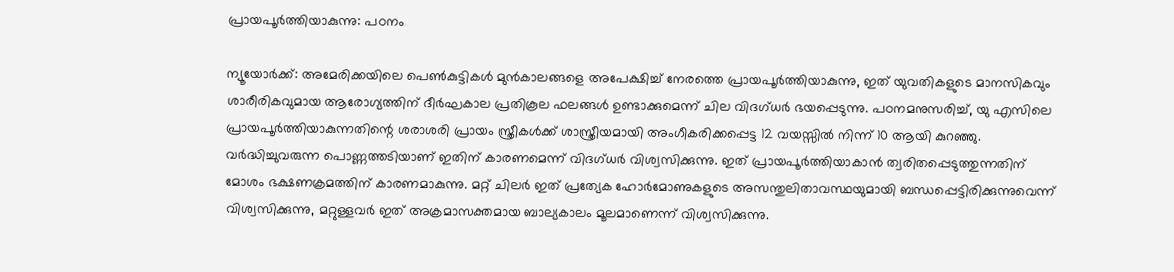പ്രായപൂർത്തിയാകുന്നു: പഠനം

ന്യൂയോർക്ക്: അമേരിക്കയിലെ പെൺകുട്ടികൾ മുൻകാലങ്ങളെ അപേക്ഷിച്ച് നേരത്തെ പ്രായപൂർത്തിയാകുന്നു, ഇത് യുവതികളുടെ മാനസികവും ശാരീരികവുമായ ആരോഗ്യത്തിന് ദീർഘകാല പ്രതികൂല ഫലങ്ങൾ ഉണ്ടാക്കുമെന്ന് ചില വിദഗ്ധർ ഭയപ്പെടുന്നു. പഠനമനുസരിച്ച്, യു എസിലെ പ്രായപൂർത്തിയാകുന്നതിന്റെ ശരാശരി പ്രായം സ്ത്രീകൾക്ക് ശാസ്ത്രീയമായി അംഗീകരിക്കപ്പെട്ട 12 വയസ്സിൽ നിന്ന് 10 ആയി കുറഞ്ഞു. വർദ്ധിച്ചുവരുന്ന പൊണ്ണത്തടിയാണ് ഇതിന് കാരണമെന്ന് വിദഗ്ധർ വിശ്വസിക്കുന്നു. ഇത് പ്രായപൂർത്തിയാകാൻ ത്വരിതപ്പെടുത്തുന്നതിന് മോശം ഭക്ഷണക്രമത്തിന് കാരണമാകുന്നു. മറ്റ് ചിലർ ഇത് പ്രത്യേക ഹോർമോണുകളുടെ അസന്തുലിതാവസ്ഥയുമായി ബന്ധപ്പെട്ടിരിക്കുന്നുവെന്ന് വിശ്വസിക്കുന്നു, മറ്റുള്ളവർ ഇത് അക്രമാസക്തമായ ബാല്യകാലം മൂലമാണെന്ന് വിശ്വസിക്കുന്നു.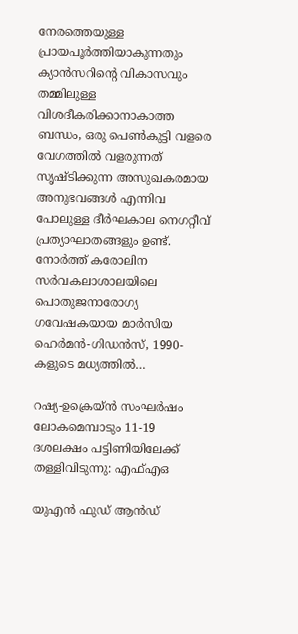നേരത്തെയുള്ള പ്രായപൂർത്തിയാകുന്നതും ക്യാൻസറിന്റെ വികാസവും തമ്മിലുള്ള വിശദീകരിക്കാനാകാത്ത ബന്ധം, ഒരു പെൺകുട്ടി വളരെ വേഗത്തിൽ വളരുന്നത് സൃഷ്ടിക്കുന്ന അസുഖകരമായ അനുഭവങ്ങൾ എന്നിവ പോലുള്ള ദീർഘകാല നെഗറ്റീവ് പ്രത്യാഘാതങ്ങളും ഉണ്ട്. നോർത്ത് കരോലിന സർവകലാശാലയിലെ പൊതുജനാരോഗ്യ ഗവേഷകയായ മാർസിയ ഹെർമൻ-ഗിഡൻസ്, 1990-കളുടെ മധ്യത്തിൽ…

റഷ്യ-ഉക്രെയ്ൻ സംഘർഷം ലോകമെമ്പാടും 11-19 ദശലക്ഷം പട്ടിണിയിലേക്ക് തള്ളിവിടുന്നു: എഫ്എഒ

യുഎൻ ഫുഡ് ആൻഡ്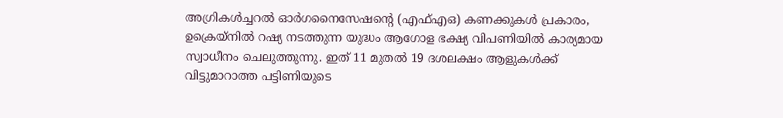അഗ്രികൾച്ചറൽ ഓർഗനൈസേഷന്റെ (എഫ്എഒ) കണക്കുകൾ പ്രകാരം, ഉക്രെയ്നിൽ റഷ്യ നടത്തുന്ന യുദ്ധം ആഗോള ഭക്ഷ്യ വിപണിയിൽ കാര്യമായ സ്വാധീനം ചെലുത്തുന്നു. ഇത് 11 മുതൽ 19 ദശലക്ഷം ആളുകൾക്ക് വിട്ടുമാറാത്ത പട്ടിണിയുടെ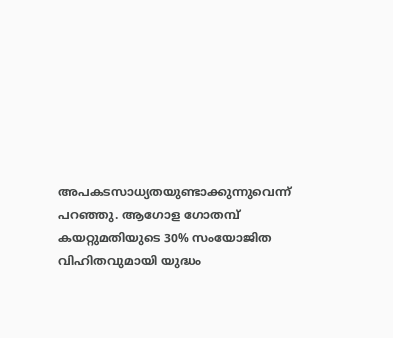അപകടസാധ്യതയുണ്ടാക്കുന്നുവെന്ന് പറഞ്ഞു. ആഗോള ഗോതമ്പ് കയറ്റുമതിയുടെ 30% സംയോജിത വിഹിതവുമായി യുദ്ധം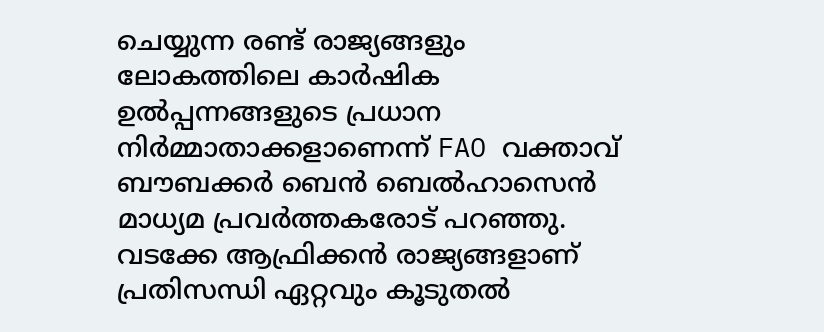ചെയ്യുന്ന രണ്ട് രാജ്യങ്ങളും ലോകത്തിലെ കാർഷിക ഉൽപ്പന്നങ്ങളുടെ പ്രധാന നിർമ്മാതാക്കളാണെന്ന് FAO വക്താവ് ബൗബക്കർ ബെൻ ബെൽഹാസെൻ മാധ്യമ പ്രവർത്തകരോട് പറഞ്ഞു. വടക്കേ ആഫ്രിക്കൻ രാജ്യങ്ങളാണ് പ്രതിസന്ധി ഏറ്റവും കൂടുതൽ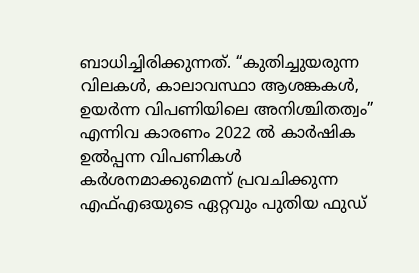ബാധിച്ചിരിക്കുന്നത്. “കുതിച്ചുയരുന്ന വിലകൾ, കാലാവസ്ഥാ ആശങ്കകൾ, ഉയർന്ന വിപണിയിലെ അനിശ്ചിതത്വം” എന്നിവ കാരണം 2022 ൽ കാർഷിക ഉൽപ്പന്ന വിപണികൾ കർശനമാക്കുമെന്ന് പ്രവചിക്കുന്ന എഫ്എഒയുടെ ഏറ്റവും പുതിയ ഫുഡ്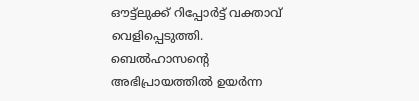ഔട്ട്‌ലുക്ക് റിപ്പോർട്ട് വക്താവ് വെളിപ്പെടുത്തി. ബെൽഹാസന്റെ അഭിപ്രായത്തിൽ ഉയർന്ന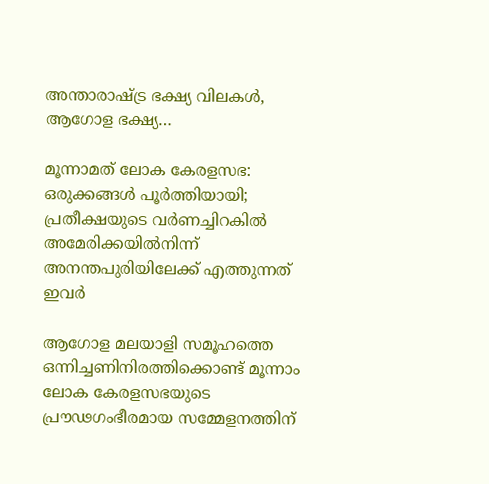അന്താരാഷ്ട്ര ഭക്ഷ്യ വിലകൾ, ആഗോള ഭക്ഷ്യ…

മൂന്നാമത് ലോക കേരളസഭ: ഒരുക്കങ്ങള്‍ പൂര്‍ത്തിയായി; പ്രതീക്ഷയുടെ വര്‍ണച്ചിറകില്‍ അമേരിക്കയില്‍നിന്ന് അനന്തപുരിയിലേക്ക് എത്തുന്നത് ഇവര്‍

ആഗോള മലയാളി സമൂഹത്തെ ഒന്നിച്ചണിനിരത്തിക്കൊണ്ട് മൂന്നാം ലോക കേരളസഭയുടെ പ്രൗഢഗംഭീരമായ സമ്മേളനത്തിന്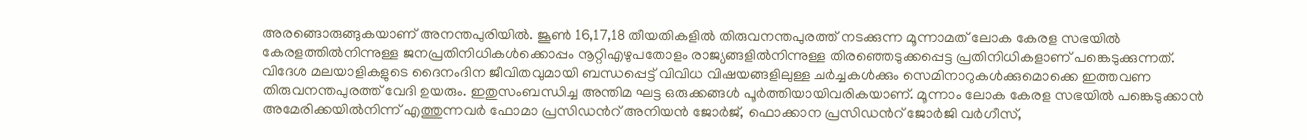അരങ്ങൊരുങ്ങുകയാണ് അനന്തപുരിയില്‍. ജൂണ്‍ 16,17,18 തീയതികളില്‍ തിരുവനന്തപുരത്ത് നടക്കുന്ന മൂന്നാമത് ലോക കേരള സഭയില്‍ കേരളത്തില്‍നിന്നുള്ള ജനപ്രതിനിധികള്‍ക്കൊപ്പം നൂറ്റിഎഴുപതോളം രാജ്യങ്ങളില്‍നിന്നുള്ള തിരഞ്ഞെടുക്കപ്പെട്ട പ്രതിനിധികളാണ് പങ്കെടുക്കുന്നത്. വിദേശ മലയാളികളുടെ ദൈനംദിന ജീവിതവുമായി ബന്ധപ്പെട്ട് വിവിധ വിഷയങ്ങളിലുള്ള ചര്‍ച്ചകള്‍ക്കും സെമിനാറുകള്‍ക്കുമൊക്കെ ഇത്തവണ തിരുവനന്തപുരത്ത് വേദി ഉയരും. ഇതുസംബന്ധിച്ച അന്തിമ ഘട്ട ഒരുക്കങ്ങള്‍ പൂര്‍ത്തിയായിവരികയാണ്. മൂന്നാം ലോക കേരള സഭയില്‍ പങ്കെടുക്കാന്‍ അമേരിക്കയില്‍നിന്ന് എത്തുന്നവര്‍ ഫോമാ പ്രസിഡന്‍റ് അനിയന്‍ ജോര്‍ജ്, ഫൊക്കാന പ്രസിഡന്‍റ് ജോര്‍ജി വര്‍ഗീസ്,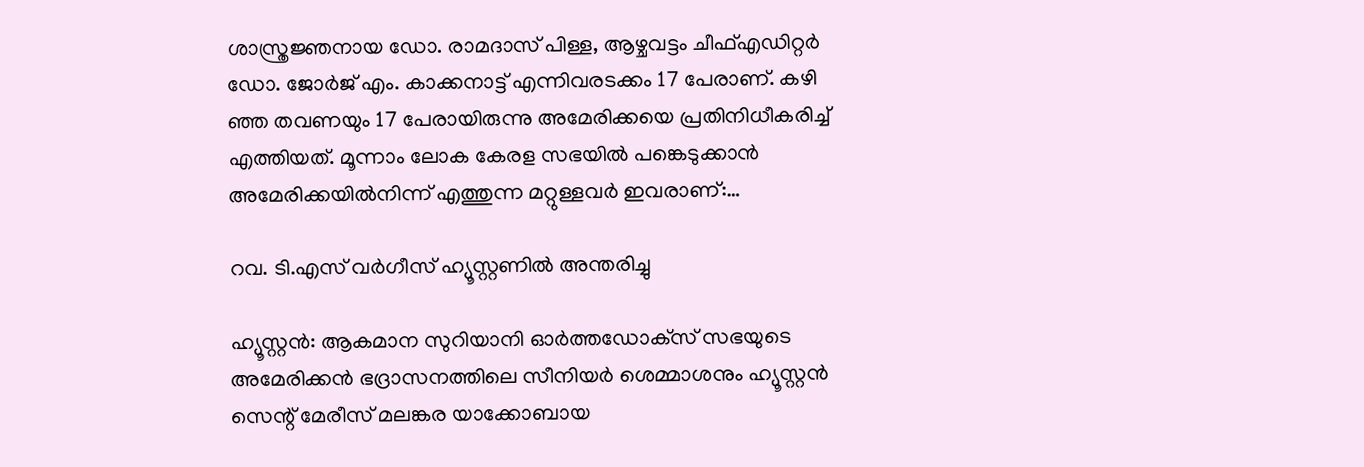ശാസ്ത്രജ്ഞനായ ഡോ. രാമദാസ് പിള്ള, ആഴ്ചവട്ടം ചീഫ്എഡിറ്റര്‍ ഡോ. ജോര്‍ജ് എം. കാക്കനാട്ട് എന്നിവരടക്കം 17 പേരാണ്. കഴി ഞ്ഞ തവണയും 17 പേരായിരുന്നു അമേരിക്കയെ പ്രതിനിധീകരിച്ച് എത്തിയത്. മൂന്നാം ലോക കേരള സഭയില്‍ പങ്കെടുക്കാന്‍ അമേരിക്കയില്‍നിന്ന് എത്തുന്ന മറ്റുള്ളവര്‍ ഇവരാണ്:…

റവ. ടി.എസ് വര്‍ഗീസ് ഹ്യൂസ്റ്റണില്‍ അന്തരിച്ചു

ഹ്യൂസ്റ്റന്‍: ആകമാന സുറിയാനി ഓര്‍ത്തഡോക്‌സ് സഭയുടെ അമേരിക്കന്‍ ഭദ്രാസനത്തിലെ സീനിയര്‍ ശെമ്മാശനും ഹ്യൂസ്റ്റന്‍ സെന്റ് മേരീസ് മലങ്കര യാക്കോബായ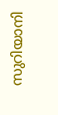സുറിയാനി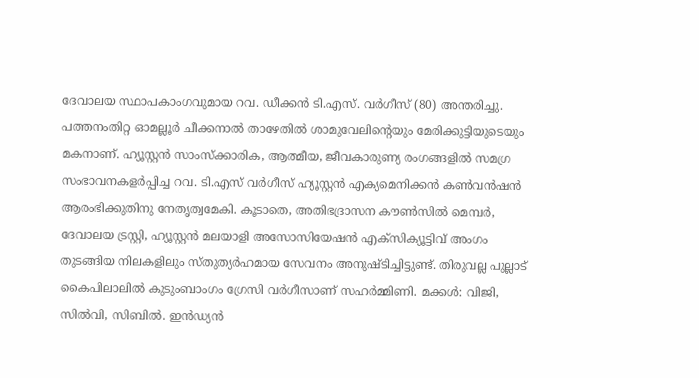ദേവാലയ സ്ഥാപകാംഗവുമായ റവ. ഡീക്കന്‍ ടി.എസ്. വര്‍ഗീസ് (80) അന്തരിച്ചു. പത്തനംതിറ്റ ഓമല്ലൂര്‍ ചീക്കനാല്‍ താഴേതില്‍ ശാമുവേലിന്റെയും മേരിക്കുട്ടിയുടെയും മകനാണ്. ഹ്യൂസ്റ്റന്‍ സാംസ്‌ക്കാരിക, ആത്മീയ, ജീവകാരുണ്യ രംഗങ്ങളില്‍ സമഗ്ര സംഭാവനകളര്‍പ്പിച്ച റവ. ടി.എസ് വര്‍ഗീസ് ഹ്യൂസ്റ്റന്‍ എക്യമെനിക്കന്‍ കൺവന്‍ഷന്‍ ആരംഭിക്കുതിനു നേതൃത്വമേകി. കൂടാതെ, അതിഭദ്രാസന കൗൺസില്‍ മെമ്പര്‍, ദേവാലയ ട്രസ്റ്റി, ഹ്യൂസ്റ്റന്‍ മലയാളി അസോസിയേഷന്‍ എക്‌സിക്യൂട്ടിവ് അംഗം തുടങ്ങിയ നിലകളിലും സ്തുത്യര്‍ഹമായ സേവനം അനുഷ്ടിച്ചിട്ടുണ്ട്. തിരുവല്ല പുല്ലാട് കൈപിലാലില്‍ കുടുംബാംഗം ഗ്രേസി വര്‍ഗീസാണ് സഹര്‍മ്മിണി. മക്കള്‍: വിജി, സില്‍വി, സിബില്‍. ഇന്‍ഡ്യന്‍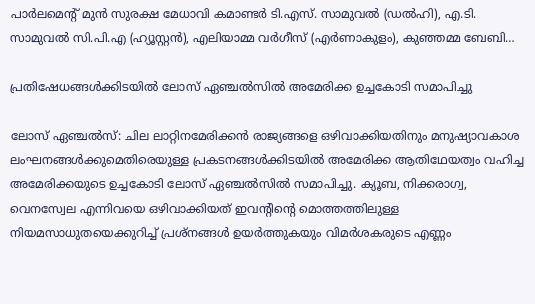പാര്‍ലമെന്റ് മുന്‍ സുരക്ഷ മേധാവി കമാണ്ടര്‍ ടി.എസ്. സാമുവല്‍ (ഡല്‍ഹി), എ.ടി. സാമുവല്‍ സി.പി.എ (ഹ്യൂസ്റ്റന്‍), എലിയാമ്മ വര്‍ഗീസ് (എര്‍ണാകുളം), കുഞ്ഞമ്മ ബേബി…

പ്രതിഷേധങ്ങൾക്കിടയിൽ ലോസ് ഏഞ്ചൽസിൽ അമേരിക്ക ഉച്ചകോടി സമാപിച്ചു

ലോസ് ഏഞ്ചൽസ്: ചില ലാറ്റിനമേരിക്കൻ രാജ്യങ്ങളെ ഒഴിവാക്കിയതിനും മനുഷ്യാവകാശ ലംഘനങ്ങൾക്കുമെതിരെയുള്ള പ്രകടനങ്ങൾക്കിടയിൽ അമേരിക്ക ആതിഥേയത്വം വഹിച്ച അമേരിക്കയുടെ ഉച്ചകോടി ലോസ് ഏഞ്ചൽസിൽ സമാപിച്ചു. ക്യൂബ, നിക്കരാഗ്വ, വെനസ്വേല എന്നിവയെ ഒഴിവാക്കിയത് ഇവന്റിന്റെ മൊത്തത്തിലുള്ള നിയമസാധുതയെക്കുറിച്ച് പ്രശ്നങ്ങൾ ഉയർത്തുകയും വിമർശകരുടെ എണ്ണം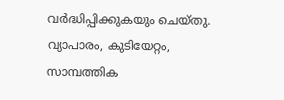വർദ്ധിപ്പിക്കുകയും ചെയ്തു. വ്യാപാരം, കുടിയേറ്റം, സാമ്പത്തിക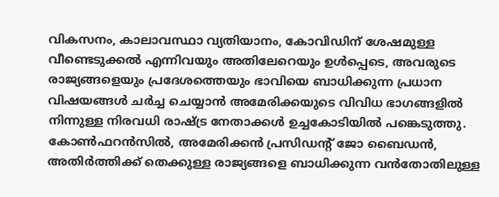വികസനം, കാലാവസ്ഥാ വ്യതിയാനം, കോവിഡിന് ശേഷമുള്ള വീണ്ടെടുക്കൽ എന്നിവയും അതിലേറെയും ഉൾപ്പെടെ, അവരുടെ രാജ്യങ്ങളെയും പ്രദേശത്തെയും ഭാവിയെ ബാധിക്കുന്ന പ്രധാന വിഷയങ്ങൾ ചർച്ച ചെയ്യാൻ അമേരിക്കയുടെ വിവിധ ഭാഗങ്ങളിൽ നിന്നുള്ള നിരവധി രാഷ്ട്ര നേതാക്കൾ ഉച്ചകോടിയിൽ പങ്കെടുത്തു. കോൺഫറൻസിൽ, അമേരിക്കൻ പ്രസിഡന്റ് ജോ ബൈഡൻ, അതിർത്തിക്ക് തെക്കുള്ള രാജ്യങ്ങളെ ബാധിക്കുന്ന വൻതോതിലുള്ള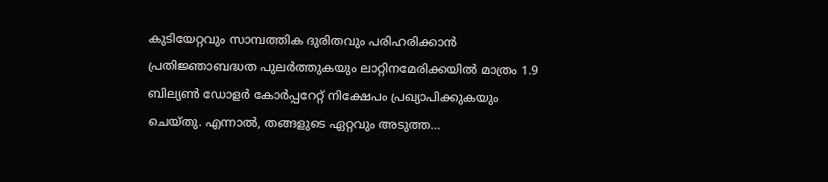കുടിയേറ്റവും സാമ്പത്തിക ദുരിതവും പരിഹരിക്കാൻ പ്രതിജ്ഞാബദ്ധത പുലർത്തുകയും ലാറ്റിനമേരിക്കയിൽ മാത്രം 1.9 ബില്യൺ ഡോളർ കോർപ്പറേറ്റ് നിക്ഷേപം പ്രഖ്യാപിക്കുകയും ചെയ്തു. എന്നാല്‍, തങ്ങളുടെ ഏറ്റവും അടുത്ത…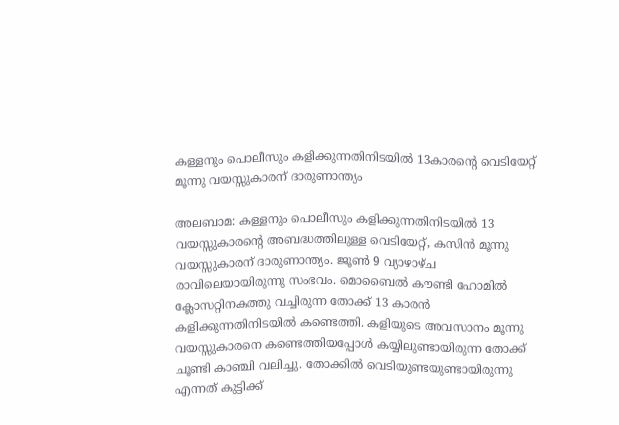കള്ളനും പൊലീസും കളിക്കുന്നതിനിടയില്‍ 13കാരന്റെ വെടിയേറ്റ് മൂന്നു വയസ്സുകാരന് ദാരുണാന്ത്യം

അലബാമ: കള്ളനും പൊലീസും കളിക്കുന്നതിനിടയില്‍ 13 വയസ്സുകാരന്റെ അബദ്ധത്തിലുള്ള വെടിയേറ്റ്, കസിന്‍ മൂന്നു വയസ്സുകാരന് ദാരുണാന്ത്യം. ജൂണ്‍ 9 വ്യാഴാഴ്ച രാവിലെയായിരുന്നു സംഭവം. മൊബൈല്‍ കൗണ്ടി ഹോമില്‍ ക്ലോസറ്റിനകത്തു വച്ചിരുന്ന തോക്ക് 13 കാരന്‍ കളിക്കുന്നതിനിടയില്‍ കണ്ടെത്തി. കളിയുടെ അവസാനം മൂന്നു വയസ്സുകാരനെ കണ്ടെത്തിയപ്പോള്‍ കയ്യിലുണ്ടായിരുന്ന തോക്ക് ചൂണ്ടി കാഞ്ചി വലിച്ചു. തോക്കില്‍ വെടിയുണ്ടയുണ്ടായിരുന്നു എന്നത് കുട്ടിക്ക്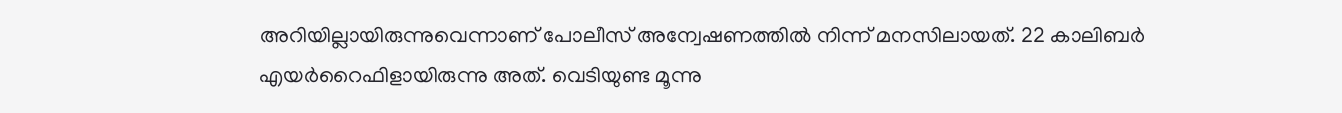അറിയില്ലായിരുന്നുവെന്നാണ് പോലീസ് അന്വേഷണത്തില്‍ നിന്ന് മനസിലായത്. 22 കാലിബര്‍ എയര്‍റൈഫിളായിരുന്നു അത്. വെടിയുണ്ട മൂന്നു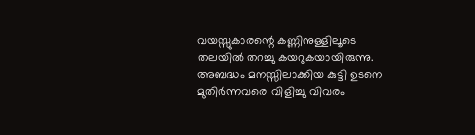വയസ്സുകാരന്റെ കണ്ണിനുള്ളിലൂടെ തലയില്‍ തറച്ചു കയറുകയായിരുന്നു. അബദ്ധം മനസ്സിലാക്കിയ കുട്ടി ഉടനെ മുതിര്‍ന്നവരെ വിളിച്ചു വിവരം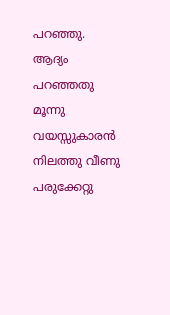പറഞ്ഞു. ആദ്യം പറഞ്ഞതു മൂന്നു വയസ്സുകാരന്‍ നിലത്തു വീണു പരുക്കേറ്റു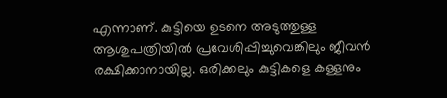എന്നാണ്. കുട്ടിയെ ഉടനെ അടുത്തുള്ള ആശുപത്രിയില്‍ പ്രവേശിപ്പിച്ചുവെങ്കിലും ജീവന്‍ രക്ഷിക്കാനായില്ല. ഒരിക്കലും കുട്ടികളെ കള്ളനും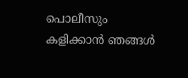പൊലീസും കളിക്കാന്‍ ഞങ്ങള്‍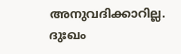അനുവദിക്കാറില്ല. ദുഃഖം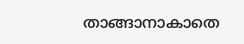താങ്ങാനാകാതെ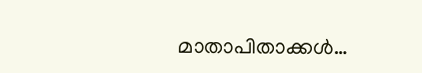മാതാപിതാക്കള്‍…